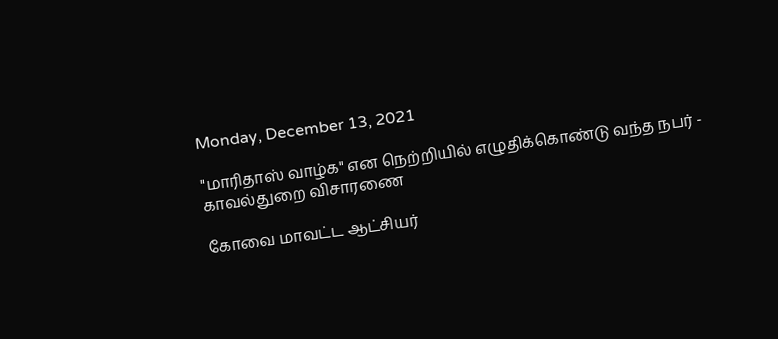Monday, December 13, 2021

"மாரிதாஸ் வாழ்க" என நெற்றியில் எழுதிக்கொண்டு வந்த நபர் - காவல்துறை விசாரணை

கோவை மாவட்ட ஆட்சியர்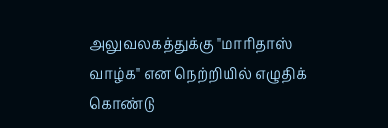அலுவலகத்துக்கு "மாரிதாஸ் வாழ்க" என நெற்றியில் எழுதிக் கொண்டு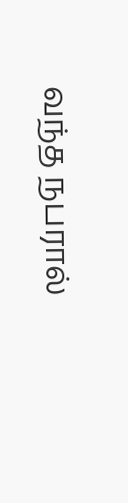வந்த நபரால்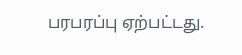பரபரப்பு ஏற்பட்டது.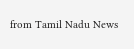from Tamil Nadu News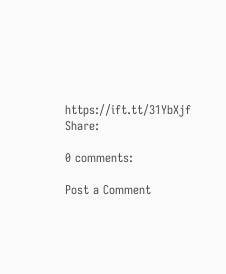https://ift.tt/31YbXjf
Share:

0 comments:

Post a Comment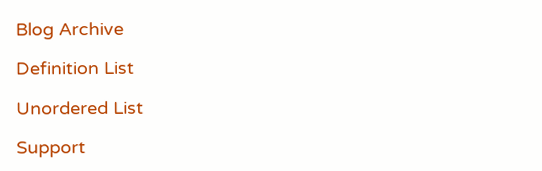Blog Archive

Definition List

Unordered List

Support